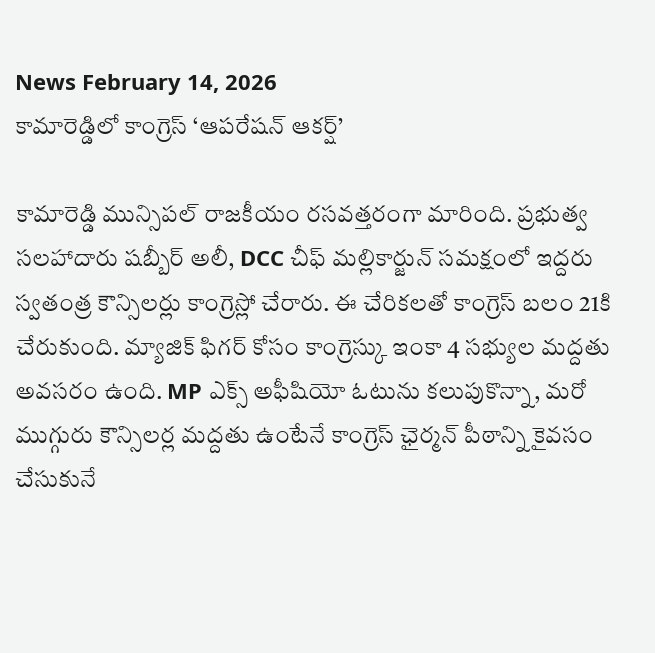News February 14, 2026
కామారెడ్డిలో కాంగ్రెస్ ‘ఆపరేషన్ ఆకర్ష్’

కామారెడ్డి మున్సిపల్ రాజకీయం రసవత్తరంగా మారింది. ప్రభుత్వ సలహాదారు షబ్బీర్ అలీ, DCC చీఫ్ మల్లికార్జున్ సమక్షంలో ఇద్దరు స్వతంత్ర కౌన్సిలర్లు కాంగ్రెస్లో చేరారు. ఈ చేరికలతో కాంగ్రెస్ బలం 21కి చేరుకుంది. మ్యాజిక్ ఫిగర్ కోసం కాంగ్రెస్కు ఇంకా 4 సభ్యుల మద్దతు అవసరం ఉంది. MP ఎక్స్ అఫీషియో ఓటును కలుపుకొన్నా, మరో ముగ్గురు కౌన్సిలర్ల మద్దతు ఉంటేనే కాంగ్రెస్ ఛైర్మన్ పీఠాన్ని కైవసం చేసుకునే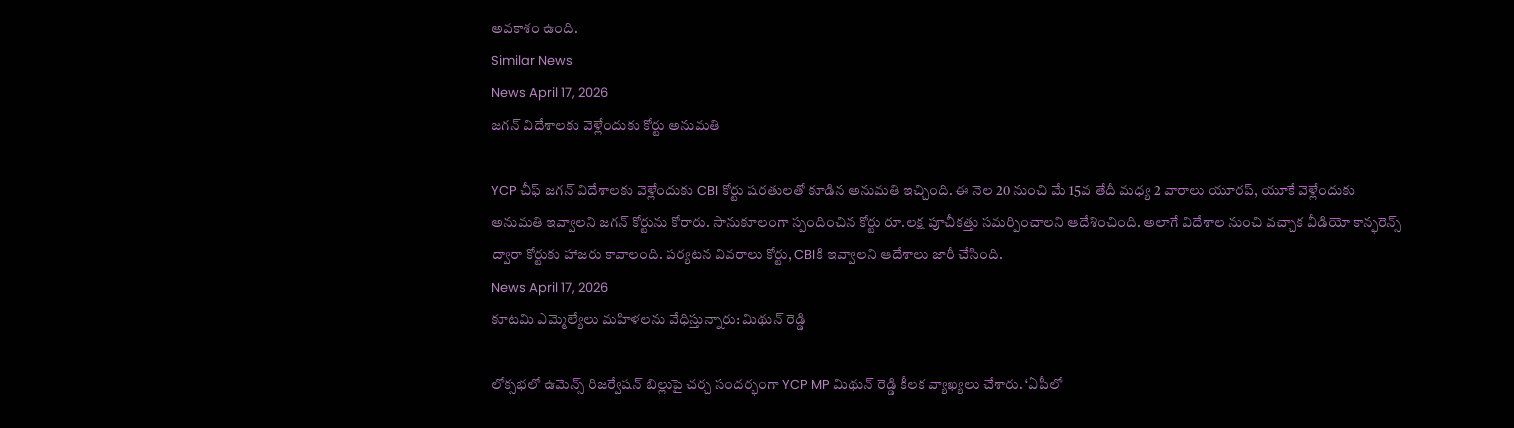అవకాశం ఉంది.
Similar News
News April 17, 2026
జగన్ విదేశాలకు వెళ్లేందుకు కోర్టు అనుమతి

YCP చీఫ్ జగన్ విదేశాలకు వెళ్లేందుకు CBI కోర్టు షరతులతో కూడిన అనుమతి ఇచ్చింది. ఈ నెల 20 నుంచి మే 15వ తేదీ మధ్య 2 వారాలు యూరప్, యూకే వెళ్లేందుకు అనుమతి ఇవ్వాలని జగన్ కోర్టును కోరారు. సానుకూలంగా స్పందించిన కోర్టు రూ.లక్ష పూచీకత్తు సమర్పించాలని ఆదేశించింది. అలాగే విదేశాల నుంచి వచ్చాక వీడియో కాన్ఫరెన్స్ ద్వారా కోర్టుకు హాజరు కావాలంది. పర్యటన వివరాలు కోర్టు, CBIకి ఇవ్వాలని ఆదేశాలు జారీ చేసింది.
News April 17, 2026
కూటమి ఎమ్మెల్యేలు మహిళలను వేధిస్తున్నారు: మిథున్ రెడ్డి

లోక్సభలో ఉమెన్స్ రిజర్వేషన్ బిల్లుపై చర్చ సందర్భంగా YCP MP మిథున్ రెడ్డి కీలక వ్యాఖ్యలు చేశారు. ‘ఏపీలో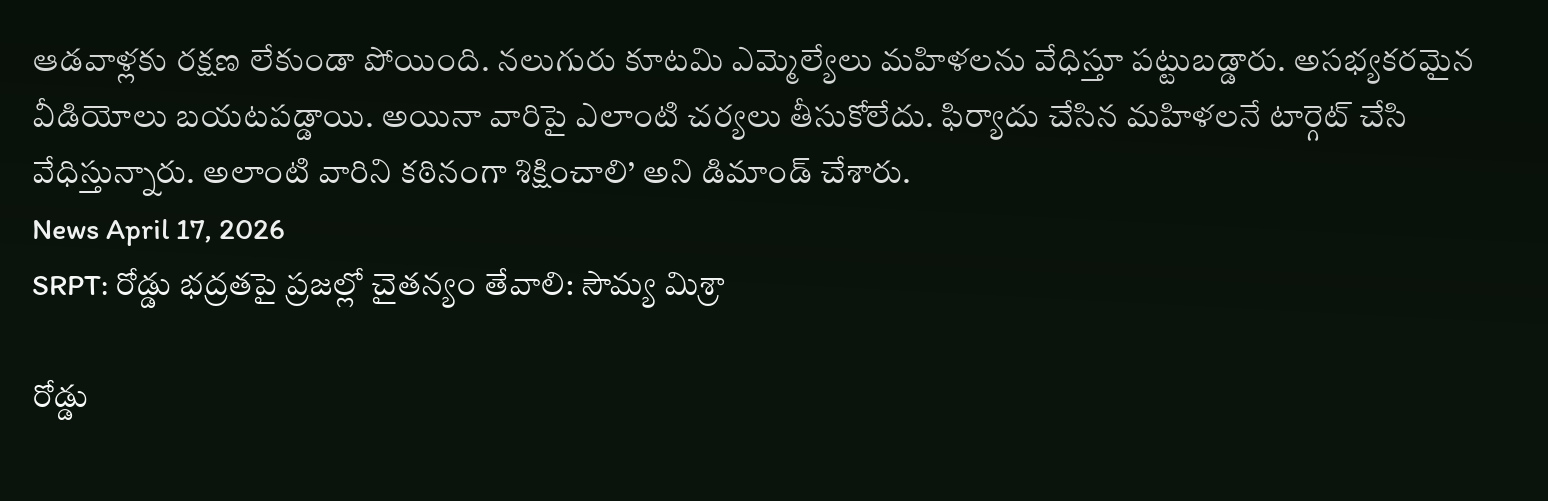ఆడవాళ్లకు రక్షణ లేకుండా పోయింది. నలుగురు కూటమి ఎమ్మెల్యేలు మహిళలను వేధిస్తూ పట్టుబడ్డారు. అసభ్యకరమైన వీడియోలు బయటపడ్డాయి. అయినా వారిపై ఎలాంటి చర్యలు తీసుకోలేదు. ఫిర్యాదు చేసిన మహిళలనే టార్గెట్ చేసి వేధిస్తున్నారు. అలాంటి వారిని కఠినంగా శిక్షించాలి’ అని డిమాండ్ చేశారు.
News April 17, 2026
SRPT: రోడ్డు భద్రతపై ప్రజల్లో చైతన్యం తేవాలి: సౌమ్య మిశ్రా

రోడ్డు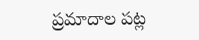ప్రమాదాల పట్ల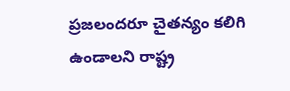ప్రజలందరూ చైతన్యం కలిగి ఉండాలని రాష్ట్ర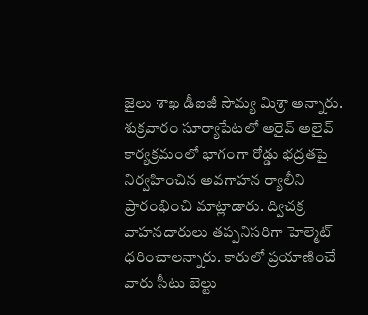జైలు శాఖ డీఐజీ సౌమ్య మిశ్రా అన్నారు. శుక్రవారం సూర్యాపేటలో అరైవ్ అలైవ్ కార్యక్రమంలో భాగంగా రోడ్డు భద్రతపై నిర్వహించిన అవగాహన ర్యాలీని ప్రారంభించి మాట్లాడారు. ద్విచక్ర వాహనదారులు తప్పనిసరిగా హెల్మెట్ ధరించాలన్నారు. కారులో ప్రయాణించే వారు సీటు బెల్టు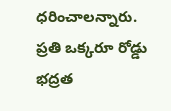ధరించాలన్నారు. ప్రతి ఒక్కరూ రోడ్డు భద్రత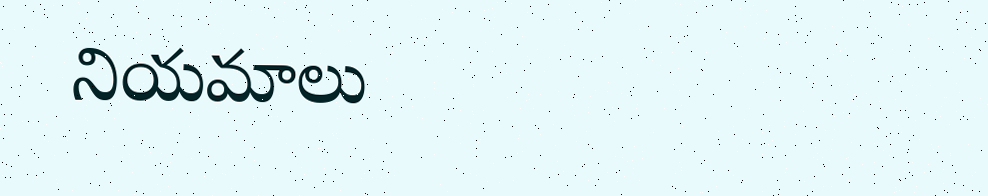నియమాలు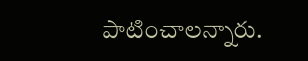పాటించాలన్నారు.